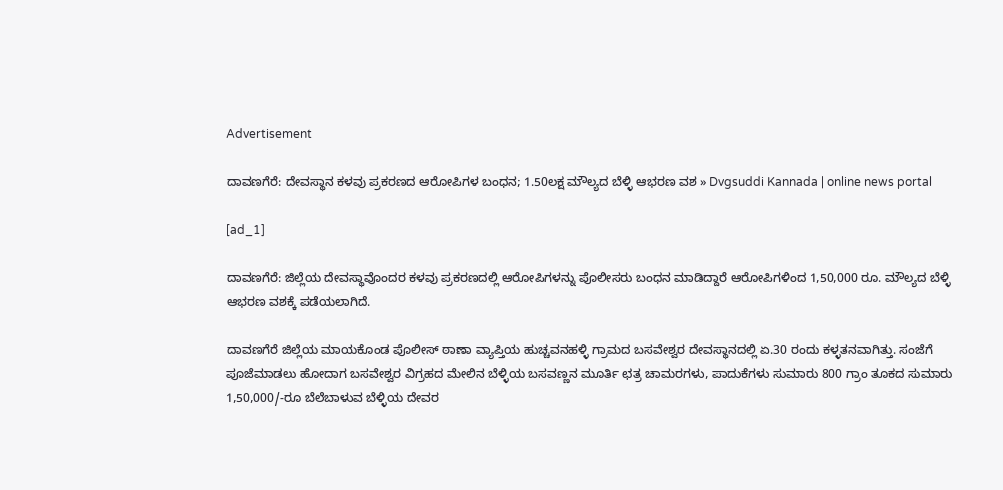Advertisement

ದಾವಣಗೆರೆ: ದೇವಸ್ಥಾನ ಕಳವು ಪ್ರಕರಣದ ಆರೋಪಿಗಳ ಬಂಧನ; 1.50ಲಕ್ಷ ಮೌಲ್ಯದ ಬೆಳ್ಳಿ ಆಭರಣ ವಶ » Dvgsuddi Kannada | online news portal

[ad_1]

ದಾವಣಗೆರೆ: ಜಿಲ್ಲೆಯ ದೇವಸ್ಥಾವೊಂದರ ಕಳವು ಪ್ರಕರಣದಲ್ಲಿ ಆರೋಪಿಗಳನ್ನು ಪೊಲೀಸರು ಬಂಧನ ಮಾಡಿದ್ದಾರೆ‌ ಆರೋಪಿಗಳಿಂದ 1,50,000 ರೂ. ಮೌಲ್ಯದ ಬೆಳ್ಳಿ ಆಭರಣ ವಶಕ್ಕೆ ಪಡೆಯಲಾಗಿದೆ.

ದಾವಣಗೆರೆ ಜಿಲ್ಲೆಯ ಮಾಯಕೊಂಡ ಪೊಲೀಸ್ ಠಾಣಾ ವ್ಯಾಪ್ತಿಯ ಹುಚ್ಚವನಹಳ್ಳಿ ಗ್ರಾಮದ ಬಸವೇಶ್ವರ ದೇವಸ್ಥಾನದಲ್ಲಿ ಏ.30 ರಂದು ಕಳ್ಳತನವಾಗಿತ್ತು. ಸಂಜೆಗೆ ಪೂಜೆಮಾಡಲು ಹೋದಾಗ ಬಸವೇಶ್ವರ ವಿಗ್ರಹದ ಮೇಲಿನ ಬೆಳ್ಳಿಯ ಬಸವಣ್ಣನ ಮೂರ್ತಿ ಛತ್ರ ಚಾಮರಗಳು, ಪಾದುಕೆಗಳು ಸುಮಾರು 800 ಗ್ರಾಂ ತೂಕದ ಸುಮಾರು 1,50,000/-ರೂ ಬೆಲೆಬಾಳುವ ಬೆಳ್ಳಿಯ ದೇವರ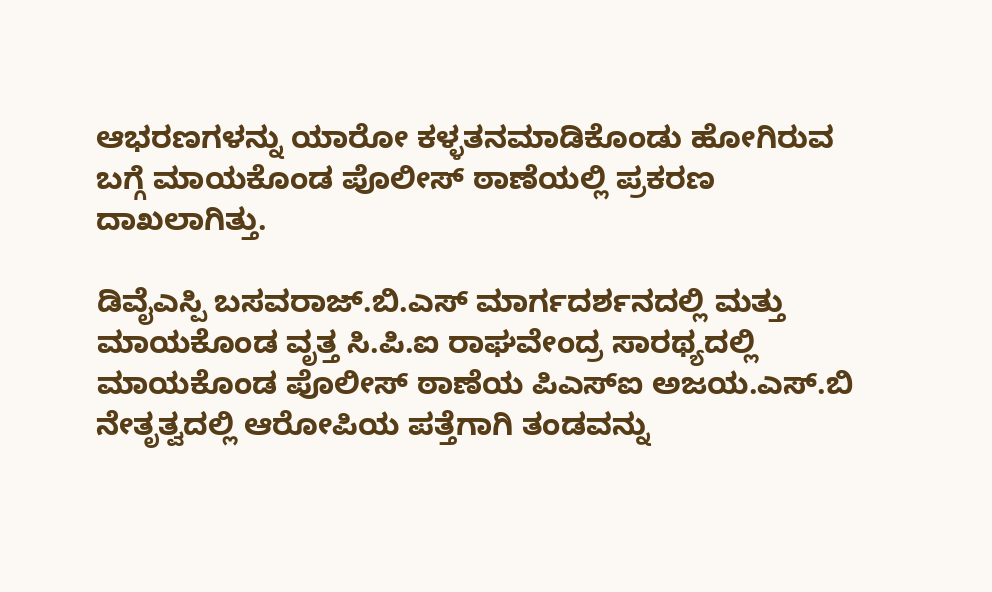ಆಭರಣಗಳನ್ನು ಯಾರೋ ಕಳ್ಳತನಮಾಡಿಕೊಂಡು ಹೋಗಿರುವ ಬಗ್ಗೆ ಮಾಯಕೊಂಡ ಪೊಲೀಸ್ ಠಾಣೆಯಲ್ಲಿ ಪ್ರಕರಣ ದಾಖಲಾಗಿತ್ತು.

ಡಿವೈಎಸ್ಪಿ ಬಸವರಾಜ್.ಬಿ.ಎಸ್ ಮಾರ್ಗದರ್ಶನದಲ್ಲಿ ಮತ್ತು ಮಾಯಕೊಂಡ ವೃತ್ತ ಸಿ.ಪಿ.ಐ ರಾಘವೇಂದ್ರ ಸಾರಥ್ಯದಲ್ಲಿ ಮಾಯಕೊಂಡ ಪೊಲೀಸ್ ಠಾಣೆಯ ಪಿಎಸ್ಐ ಅಜಯ.ಎಸ್.ಬಿ ನೇತೃತ್ವದಲ್ಲಿ ಆರೋಪಿಯ ಪತ್ತೆಗಾಗಿ ತಂಡವನ್ನು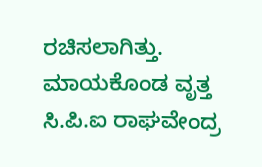ರಚಿಸಲಾಗಿತ್ತು. ಮಾಯಕೊಂಡ ವೃತ್ತ ಸಿ.ಪಿ.ಐ ರಾಘವೇಂದ್ರ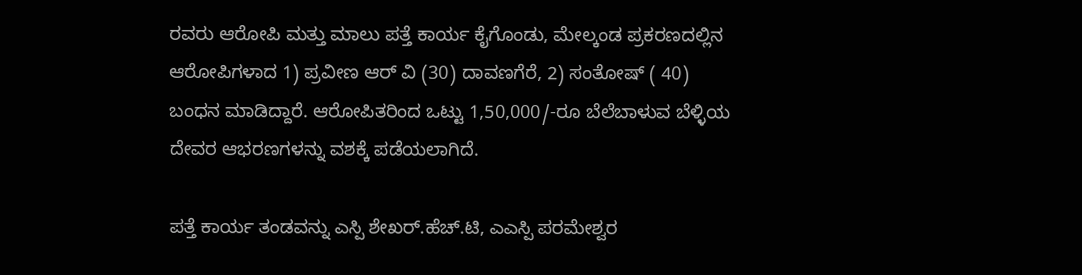ರವರು ಆರೋಪಿ ಮತ್ತು ಮಾಲು ಪತ್ತೆ ಕಾರ್ಯ ಕೈಗೊಂಡು, ಮೇಲ್ಕಂಡ ಪ್ರಕರಣದಲ್ಲಿನ ಆರೋಪಿಗಳಾದ 1) ಪ್ರವೀಣ ಆರ್ ವಿ (30) ದಾವಣಗೆರೆ, 2) ಸಂತೋಷ್ ( 40) ಬಂಧನ ಮಾಡಿದ್ದಾರೆ. ಆರೋಪಿತರಿಂದ ಒಟ್ಟು 1,50,000/-ರೂ ಬೆಲೆಬಾಳುವ ಬೆಳ್ಳಿಯ ದೇವರ ಆಭರಣಗಳನ್ನು ವಶಕ್ಕೆ ಪಡೆಯಲಾಗಿದೆ.

ಪತ್ತೆ ಕಾರ್ಯ ತಂಡವನ್ನು ಎಸ್ಪಿ ಶೇಖರ್.ಹೆಚ್.ಟಿ, ಎಎಸ್ಪಿ ಪರಮೇಶ್ವರ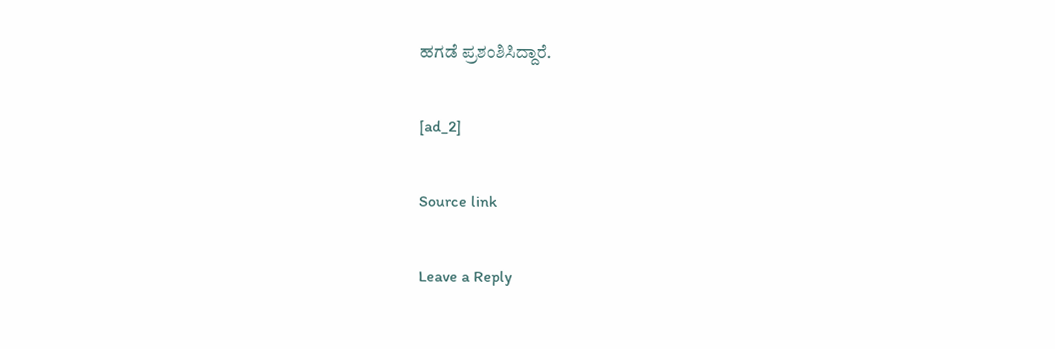ಹಗಡೆ ಪ್ರಶಂಶಿಸಿದ್ದಾರೆ.

[ad_2]

Source link

Leave a Reply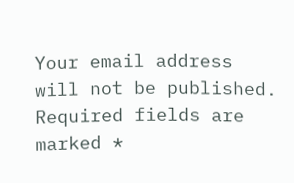Your email address will not be published. Required fields are marked *